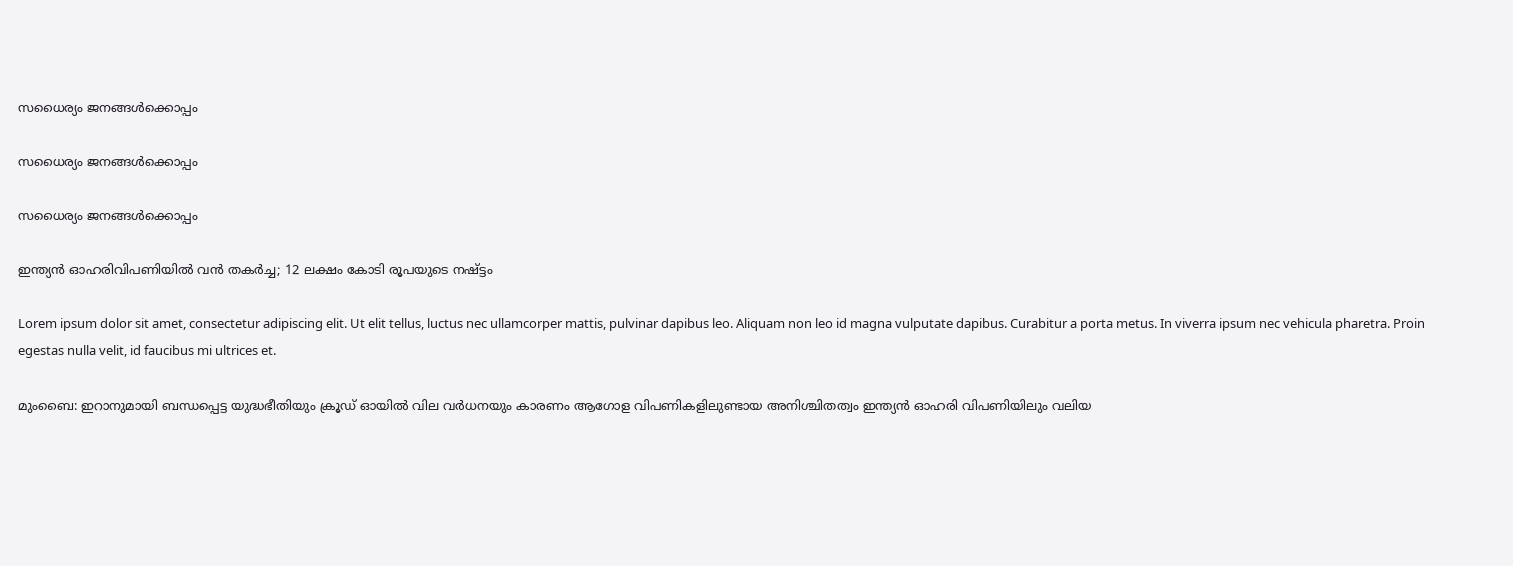സധൈര്യം ജനങ്ങൾക്കൊപ്പം

സധൈര്യം ജനങ്ങൾക്കൊപ്പം

സധൈര്യം ജനങ്ങൾക്കൊപ്പം

ഇന്ത്യൻ ഓഹരിവിപണിയിൽ വൻ തകർച്ച; 12 ലക്ഷം കോടി രൂപയുടെ നഷ്ട്ടം

Lorem ipsum dolor sit amet, consectetur adipiscing elit. Ut elit tellus, luctus nec ullamcorper mattis, pulvinar dapibus leo. Aliquam non leo id magna vulputate dapibus. Curabitur a porta metus. In viverra ipsum nec vehicula pharetra. Proin egestas nulla velit, id faucibus mi ultrices et.

മുംബൈ: ഇറാനുമായി ബന്ധപ്പെട്ട യുദ്ധഭീതിയും ക്രൂഡ് ഓയിൽ വില വർധനയും കാരണം ആഗോള വിപണികളിലുണ്ടായ അനിശ്ചിതത്വം ഇന്ത്യൻ ഓഹരി വിപണിയിലും വലിയ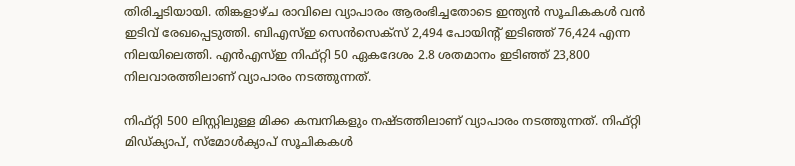തിരിച്ചടിയായി. തിങ്കളാഴ്ച രാവിലെ വ്യാപാരം ആരംഭിച്ചതോടെ ഇന്ത്യൻ സൂചികകൾ വൻ ഇടിവ് രേഖപ്പെടുത്തി. ബിഎസ്ഇ സെൻസെക്‌സ് 2,494 പോയിന്റ് ഇടിഞ്ഞ് 76,424 എന്ന നിലയിലെത്തി. എൻഎസ്ഇ നിഫ്റ്റി 50 ഏകദേശം 2.8 ശതമാനം ഇടിഞ്ഞ് 23,800 നിലവാരത്തിലാണ് വ്യാപാരം നടത്തുന്നത്.

നിഫ്റ്റി 500 ലിസ്റ്റിലുള്ള മിക്ക കമ്പനികളും നഷ്ടത്തിലാണ് വ്യാപാരം നടത്തുന്നത്. നിഫ്റ്റി മിഡ്ക്യാപ്, സ്‌മോൾക്യാപ് സൂചികകൾ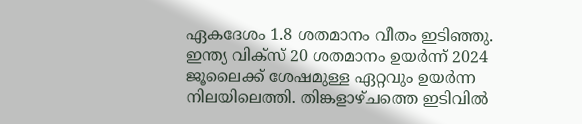ഏകദേശം 1.8 ശതമാനം വീതം ഇടിഞ്ഞു. ഇന്ത്യ വിക്‌സ് 20 ശതമാനം ഉയർന്ന് 2024 ജൂലൈക്ക് ശേഷമുള്ള ഏറ്റവും ഉയർന്ന നിലയിലെത്തി. തിങ്കളാഴ്ചത്തെ ഇടിവിൽ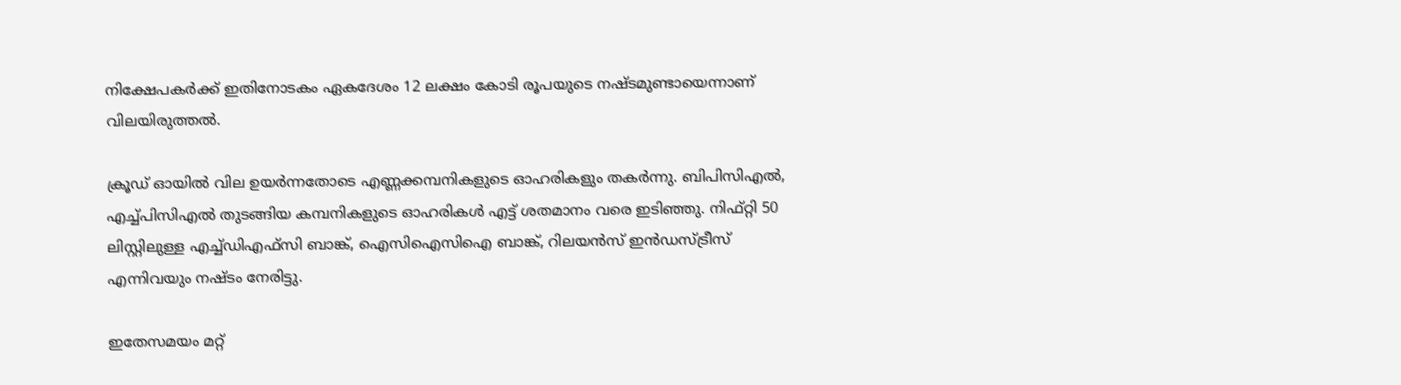നിക്ഷേപകർക്ക് ഇതിനോടകം ഏകദേശം 12 ലക്ഷം കോടി രൂപയുടെ നഷ്ടമുണ്ടായെന്നാണ് വിലയിരുത്തൽ.

ക്രൂഡ് ഓയിൽ വില ഉയർന്നതോടെ എണ്ണക്കമ്പനികളുടെ ഓഹരികളും തകർന്നു. ബിപിസിഎൽ, എച്ച്പിസിഎൽ തുടങ്ങിയ കമ്പനികളുടെ ഓഹരികൾ എട്ട് ശതമാനം വരെ ഇടിഞ്ഞു. നിഫ്റ്റി 50 ലിസ്റ്റിലുള്ള എച്ച്ഡിഎഫ്‌സി ബാങ്ക്, ഐസിഐസിഐ ബാങ്ക്, റിലയൻസ് ഇൻഡസ്ട്രീസ് എന്നിവയും നഷ്ടം നേരിട്ടു.

ഇതേസമയം മറ്റ്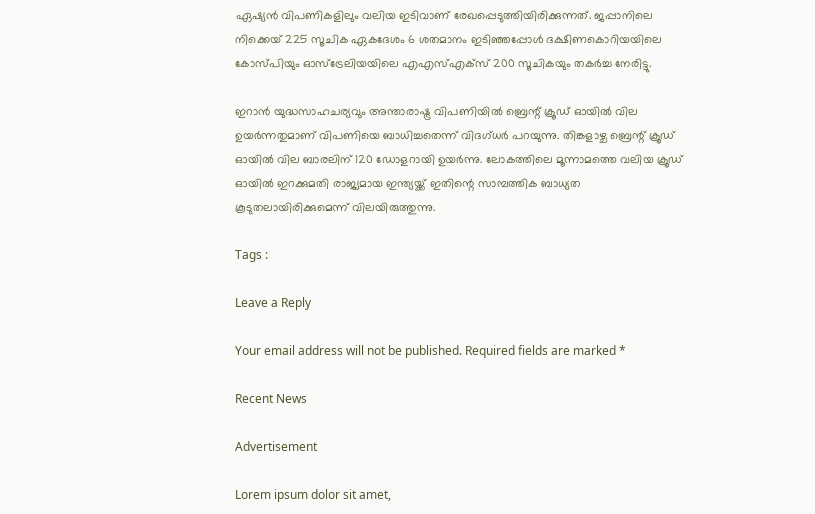ഏഷ്യൻ വിപണികളിലും വലിയ ഇടിവാണ് രേഖപ്പെടുത്തിയിരിക്കുന്നത്. ജപ്പാനിലെ നിക്കെയ് 225 സൂചിക ഏകദേശം 6 ശതമാനം ഇടിഞ്ഞപ്പോൾ ദക്ഷിണകൊറിയയിലെ കോസ്പിയും ഓസ്‌ട്രേലിയയിലെ എഎസ്എക്‌സ് 200 സൂചികയും തകർച്ച നേരിട്ടു.

ഇറാൻ യുദ്ധസാഹചര്യവും അന്താരാഷ്ട്ര വിപണിയിൽ ബ്രെന്റ് ക്രൂഡ് ഓയിൽ വില ഉയർന്നതുമാണ് വിപണിയെ ബാധിച്ചതെന്ന് വിദഗ്ധർ പറയുന്നു. തിങ്കളാഴ്ച ബ്രെന്റ് ക്രൂഡ് ഓയിൽ വില ബാരലിന് 120 ഡോളറായി ഉയർന്നു. ലോകത്തിലെ മൂന്നാമത്തെ വലിയ ക്രൂഡ് ഓയിൽ ഇറക്കുമതി രാജ്യമായ ഇന്ത്യയ്ക്ക് ഇതിന്റെ സാമ്പത്തിക ബാധ്യത കൂടുതലായിരിക്കുമെന്ന് വിലയിരുത്തുന്നു.

Tags :

Leave a Reply

Your email address will not be published. Required fields are marked *

Recent News

Advertisement

Lorem ipsum dolor sit amet,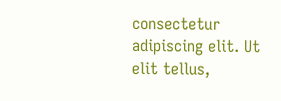consectetur adipiscing elit. Ut elit tellus,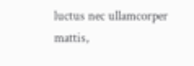luctus nec ullamcorper mattis,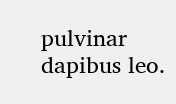pulvinar dapibus leo.